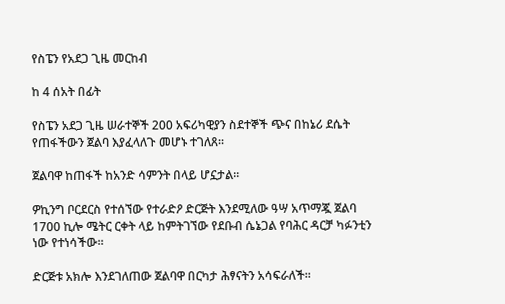የስፔን የአደጋ ጊዜ መርከብ

ከ 4 ሰአት በፊት

የስፔን አደጋ ጊዜ ሠራተኞች 200 አፍሪካዊያን ስደተኞች ጭና በከኔሪ ደሴት የጠፋችውን ጀልባ እያፈላለጉ መሆኑ ተገለጸ።

ጀልባዋ ከጠፋች ከአንድ ሳምንት በላይ ሆኗታል።

ዎኪንግ ቦርደርስ የተሰኘው የተራድዖ ድርጅት እንደሚለው ዓሣ አጥማጇ ጀልባ 1700 ኪሎ ሜትር ርቀት ላይ ከምትገኘው የደቡብ ሴኔጋል የባሕር ዳርቻ ካፉንቲን ነው የተነሳችው።

ድርጅቱ አክሎ እንደገለጠው ጀልባዋ በርካታ ሕፃናትን አሳፍራለች።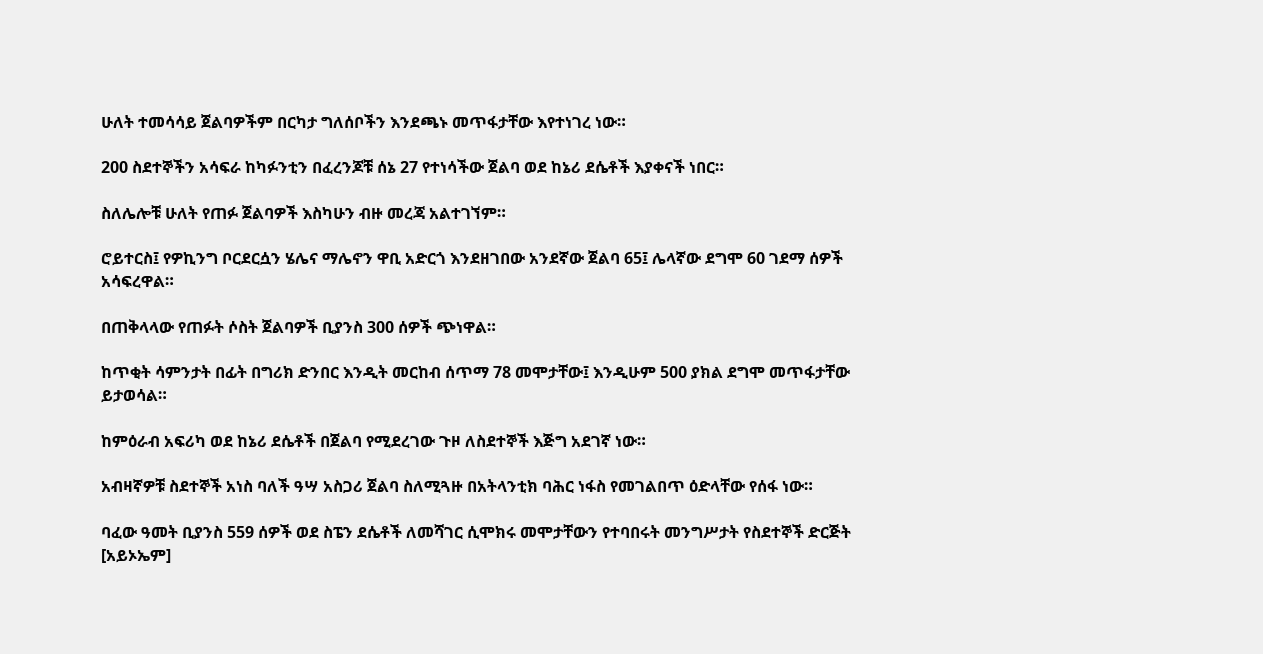ሁለት ተመሳሳይ ጀልባዎችም በርካታ ግለሰቦችን እንደጫኑ መጥፋታቸው እየተነገረ ነው።

200 ስደተኞችን አሳፍራ ከካፉንቲን በፈረንጆቹ ሰኔ 27 የተነሳችው ጀልባ ወደ ከኔሪ ደሴቶች እያቀናች ነበር።

ስለሌሎቹ ሁለት የጠፉ ጀልባዎች እስካሁን ብዙ መረጃ አልተገኘም።

ሮይተርስ፤ የዎኪንግ ቦርደርሷን ሄሌና ማሌኖን ዋቢ አድርጎ እንደዘገበው አንደኛው ጀልባ 65፤ ሌላኛው ደግሞ 60 ገደማ ሰዎች አሳፍረዋል።

በጠቅላላው የጠፉት ሶስት ጀልባዎች ቢያንስ 300 ሰዎች ጭነዋል።

ከጥቂት ሳምንታት በፊት በግሪክ ድንበር እንዲት መርከብ ሰጥማ 78 መሞታቸው፤ እንዲሁም 500 ያክል ደግሞ መጥፋታቸው ይታወሳል።

ከምዕራብ አፍሪካ ወደ ከኔሪ ደሴቶች በጀልባ የሚደረገው ጉዞ ለስደተኞች እጅግ አደገኛ ነው።

አብዛኛዎቹ ስደተኞች አነስ ባለች ዓሣ አስጋሪ ጀልባ ስለሚጓዙ በአትላንቲክ ባሕር ነፋስ የመገልበጥ ዕድላቸው የሰፋ ነው።

ባፈው ዓመት ቢያንስ 559 ሰዎች ወደ ስፔን ደሴቶች ለመሻገር ሲሞክሩ መሞታቸውን የተባበሩት መንግሥታት የስደተኞች ድርጅት [አይኦኤም]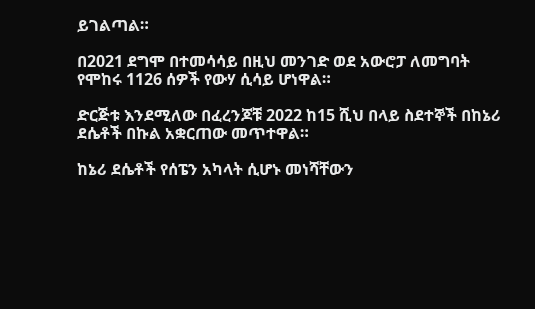ይገልጣል።

በ2021 ደግሞ በተመሳሳይ በዚህ መንገድ ወደ አውሮፓ ለመግባት የሞከሩ 1126 ሰዎች የውሃ ሲሳይ ሆነዋል።

ድርጅቱ እንደሚለው በፈረንጆቹ 2022 ከ15 ሺህ በላይ ስደተኞች በከኔሪ ደሴቶች በኩል አቋርጠው መጥተዋል።

ከኔሪ ደሴቶች የሰፔን አካላት ሲሆኑ መነሻቸውን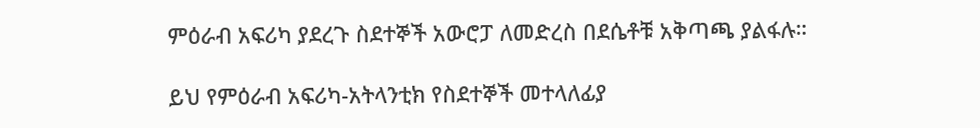ምዕራብ አፍሪካ ያደረጉ ስደተኞች አውሮፓ ለመድረስ በደሴቶቹ አቅጣጫ ያልፋሉ።

ይህ የምዕራብ አፍሪካ-አትላንቲክ የስደተኞች መተላለፊያ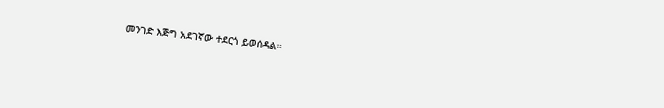መንገድ እጅግ አደገኛው ተደርጎ ይወሰዳል።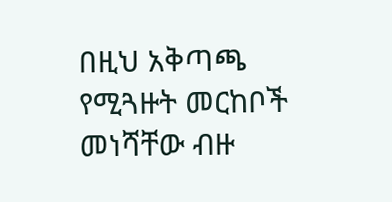በዚህ አቅጣጫ የሚጓዙት መርከቦች መነሻቸው ብዙ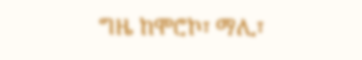ግዜ ከሞሮኮ፣ ማሊ፣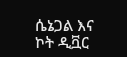ሴኔጋል እና ኮት ዲቯር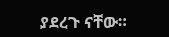ያደረጉ ናቸው።